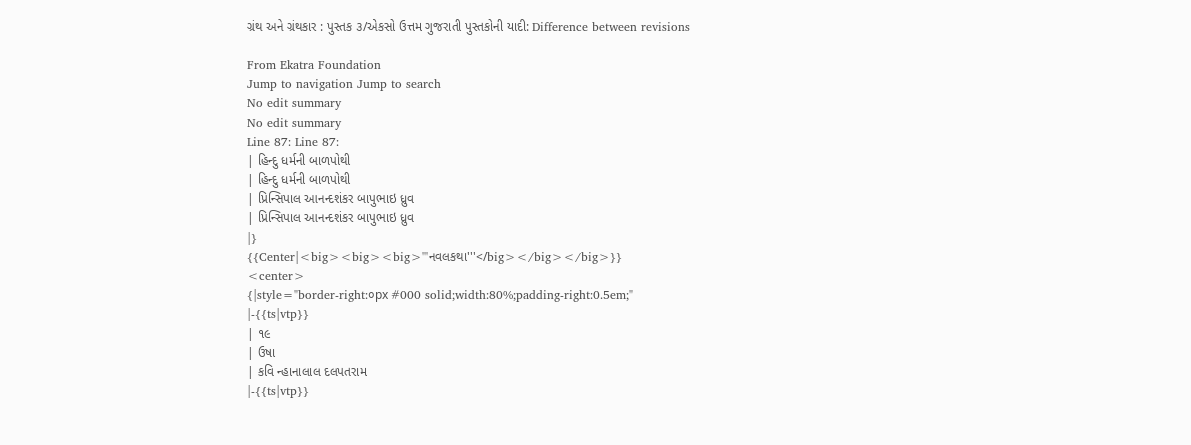ગ્રંથ અને ગ્રંથકાર : પુસ્તક ૩/એકસો ઉત્તમ ગુજરાતી પુસ્તકોની યાદી: Difference between revisions

From Ekatra Foundation
Jump to navigation Jump to search
No edit summary
No edit summary
Line 87: Line 87:
| હિન્દુ ધર્મની બાળપોથી
| હિન્દુ ધર્મની બાળપોથી
| પ્રિન્સિપાલ આનન્દશંકર બાપુભાઇ ધ્રુવ
| પ્રિન્સિપાલ આનન્દશંકર બાપુભાઇ ધ્રુવ
|}
{{Center|<big><big><big>'''નવલકથા'''</big></big></big>}}
<center>
{|style="border-right:૦px #000 solid;width:80%;padding-right:0.5em;"
|-{{ts|vtp}}
| ૧૯
| ઉષા
| કવિ ન્હાનાલાલ દલપતરામ
|-{{ts|vtp}}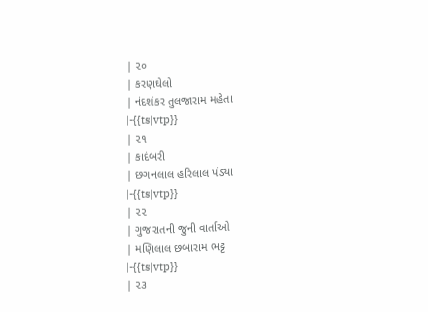| ૨૦
| કરણઘેલો
| નંદશંકર તુલજારામ મહેતા
|-{{ts|vtp}}
| ૨૧
| કાદંબરી
| છગનલાલ હરિલાલ પંડ્યા
|-{{ts|vtp}}
| ૨૨
| ગુજરાતની જુની વાર્તાઓ
| મણિલાલ છબારામ ભટ્ટ
|-{{ts|vtp}}
| ૨૩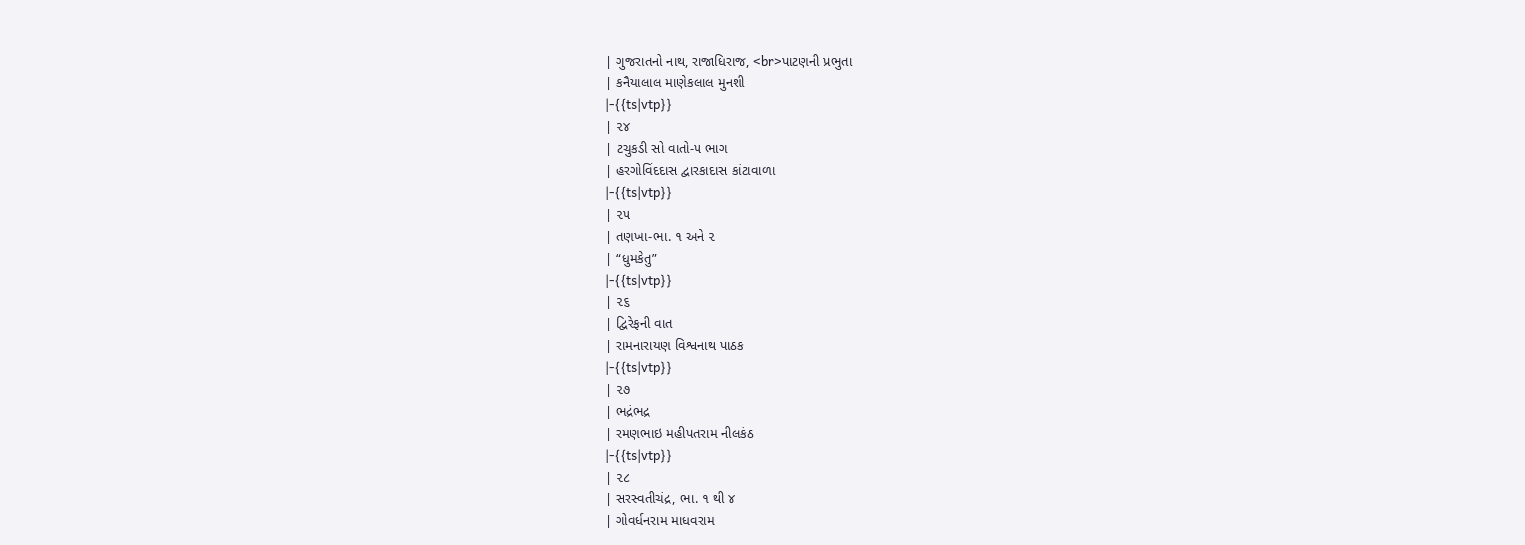| ગુજરાતનો નાથ, રાજાધિરાજ, <br>પાટણની પ્રભુતા
| કનૈયાલાલ માણેકલાલ મુનશી
|-{{ts|vtp}}
| ૨૪
| ટચુકડી સો વાતો-૫ ભાગ
| હરગોવિંદદાસ દ્વારકાદાસ કાંટાવાળા
|-{{ts|vtp}}
| ૨૫
| તણખા-ભા. ૧ અને ૨
| “ધુમકેતુ”
|-{{ts|vtp}}
| ૨૬
| દ્વિરેફની વાત
| રામનારાયણ વિશ્વનાથ પાઠક
|-{{ts|vtp}}
| ૨૭
| ભદ્રંભદ્ર
| રમણભાઇ મહીપતરામ નીલકંઠ
|-{{ts|vtp}}
| ૨૮
| સરસ્વતીચંદ્ર, ભા. ૧ થી ૪
| ગોવર્ધનરામ માધવરામ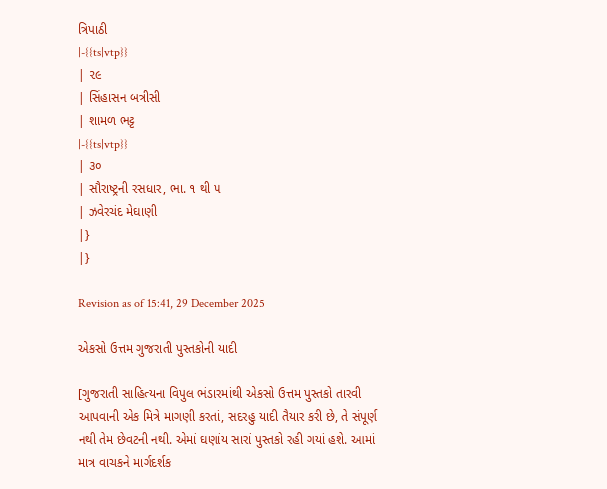ત્રિપાઠી
|-{{ts|vtp}}
| ૨૯
| સિંહાસન બત્રીસી
| શામળ ભટ્ટ
|-{{ts|vtp}}
| ૩૦
| સૌરાષ્ટ્રની રસધાર, ભા. ૧ થી ૫
| ઝવેરચંદ મેઘાણી
|}
|}

Revision as of 15:41, 29 December 2025

એકસો ઉત્તમ ગુજરાતી પુસ્તકોની યાદી

[ગુજરાતી સાહિત્યના વિપુલ ભંડારમાંથી એકસો ઉત્તમ પુસ્તકો તારવી આપવાની એક મિત્રે માગણી કરતાં, સદરહુ યાદી તૈયાર કરી છે, તે સંપૂર્ણ નથી તેમ છેવટની નથી. એમાં ઘણાંય સારાં પુસ્તકો રહી ગયાં હશે. આમાં માત્ર વાચકને માર્ગદર્શક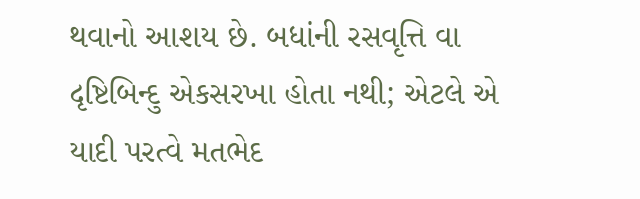થવાનો આશય છે. બધાંની રસવૃત્તિ વા દૃષ્ટિબિન્દુ એકસરખા હોતા નથી; એટલે એ યાદી પરત્વે મતભેદ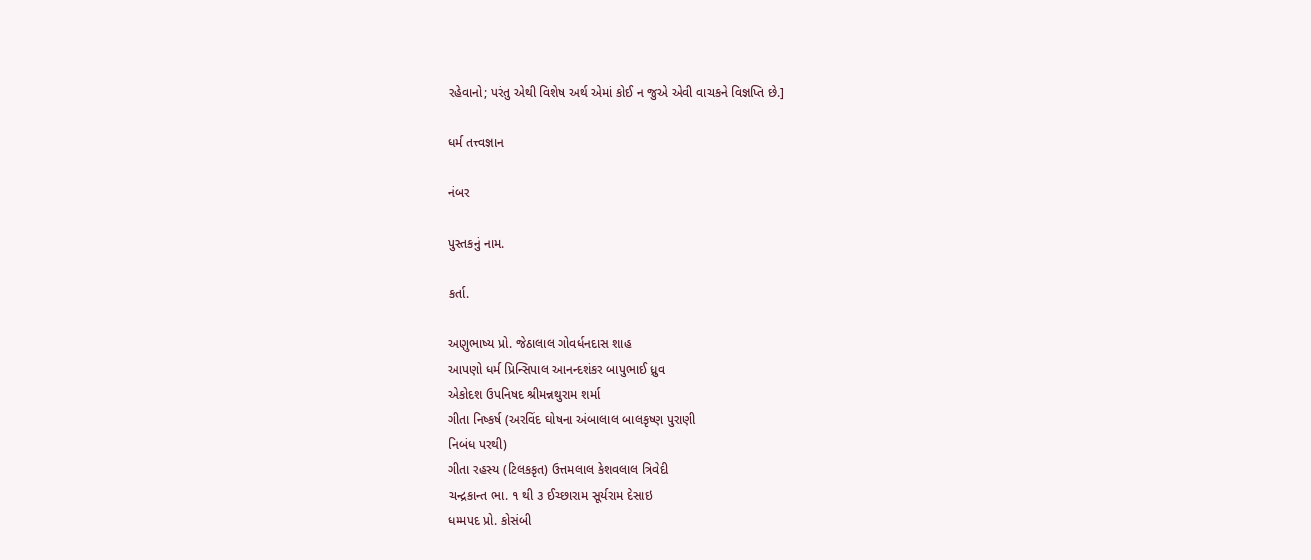રહેવાનો; પરંતુ એથી વિશેષ અર્થ એમાં કોઈ ન જુએ એવી વાચકને વિજ્ઞપ્તિ છે.]

ધર્મ તત્ત્વજ્ઞાન

નંબર

પુસ્તકનું નામ.

કર્તા.

અણુભાષ્ય પ્રો. જેઠાલાલ ગોવર્ધનદાસ શાહ
આપણો ધર્મ પ્રિન્સિપાલ આનન્દશંકર બાપુભાઈ ધ્રુવ
એકોદશ ઉપનિષદ શ્રીમન્નથુરામ શર્મા
ગીતા નિષ્કર્ષ (અરવિંદ ઘોષના અંબાલાલ બાલકૃષ્ણ પુરાણી
નિબંધ પરથી)
ગીતા રહસ્ય (ટિલકકૃત) ઉત્તમલાલ કેશવલાલ ત્રિવેદી
ચન્દ્રકાન્ત ભા. ૧ થી ૩ ઈચ્છારામ સૂર્યરામ દેસાઇ
ધમ્મપદ પ્રો. કોસંબી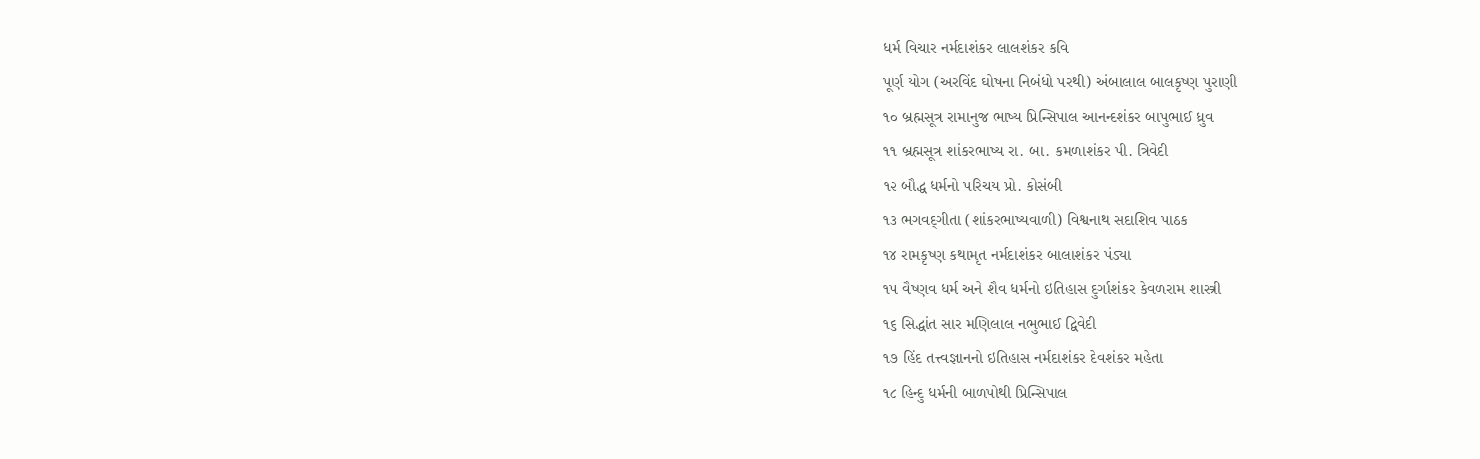ધર્મ વિચાર નર્મદાશંકર લાલશંકર કવિ
પૂર્ણ યોગ (અરવિંદ ઘોષના નિબંધો પરથી) અંબાલાલ બાલકૃષ્ણ પુરાણી
૧૦ બ્રહ્મસૂત્ર રામાનુજ ભાષ્ય પ્રિન્સિપાલ આનન્દશંકર બાપુભાઈ ધ્રુવ
૧૧ બ્રહ્મસૂત્ર શાંકરભાષ્ય રા. બા. કમળાશંકર પી. ત્રિવેદી
૧૨ બૌદ્ધ ધર્મનો પરિચય પ્રો. કોસંબી
૧૩ ભગવદ્‌ગીતા (શાંકરભાષ્યવાળી) વિશ્વનાથ સદાશિવ પાઠક
૧૪ રામકૃષ્ણ કથામૃત નર્મદાશંકર બાલાશંકર પંડ્યા
૧૫ વૈષ્ણવ ધર્મ અને શૈવ ધર્મનો ઇતિહાસ દુર્ગાશંકર કેવળરામ શાસ્ત્રી
૧૬ સિદ્ધાંત સાર મણિલાલ નભુભાઈ દ્વિવેદી
૧૭ હિંદ તત્ત્વજ્ઞાનનો ઇતિહાસ નર્મદાશંકર દેવશંકર મહેતા
૧૮ હિન્દુ ધર્મની બાળપોથી પ્રિન્સિપાલ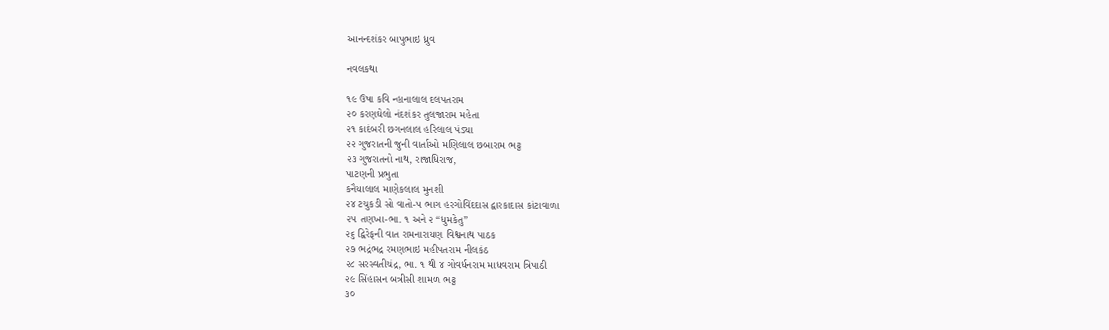આનન્દશંકર બાપુભાઇ ધ્રુવ

નવલકથા

૧૯ ઉષા કવિ ન્હાનાલાલ દલપતરામ
૨૦ કરણઘેલો નંદશંકર તુલજારામ મહેતા
૨૧ કાદંબરી છગનલાલ હરિલાલ પંડ્યા
૨૨ ગુજરાતની જુની વાર્તાઓ મણિલાલ છબારામ ભટ્ટ
૨૩ ગુજરાતનો નાથ, રાજાધિરાજ,
પાટણની પ્રભુતા
કનૈયાલાલ માણેકલાલ મુનશી
૨૪ ટચુકડી સો વાતો-૫ ભાગ હરગોવિંદદાસ દ્વારકાદાસ કાંટાવાળા
૨૫ તણખા-ભા. ૧ અને ૨ “ધુમકેતુ”
૨૬ દ્વિરેફની વાત રામનારાયણ વિશ્વનાથ પાઠક
૨૭ ભદ્રંભદ્ર રમણભાઇ મહીપતરામ નીલકંઠ
૨૮ સરસ્વતીચંદ્ર, ભા. ૧ થી ૪ ગોવર્ધનરામ માધવરામ ત્રિપાઠી
૨૯ સિંહાસન બત્રીસી શામળ ભટ્ટ
૩૦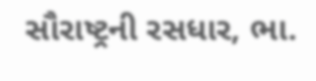સૌરાષ્ટ્રની રસધાર, ભા.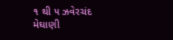૧ થી ૫ ઝવેરચંદ મેઘાણી